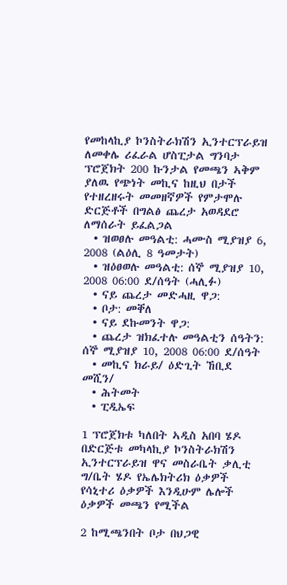የመከላኪያ ኮንስትራክሽን ኢንተርፕራይዝ ለመቀሌ ሪፈራል ሆስፒታል ግንባታ ፕሮጀክት 200 ኩንታል የመጫን ኣቅም ያለዉ የጭነት መኪና ከዚህ በታች የተዘረዘሩት መመዘኛዎች የምታሞሉ ድርጅቶች በግልፅ ጨረታ አወዳደሮ ለማሰራት ይፈልጋል
  • ዝወፀሉ መዓልቲ: ሓሙስ ሚያዝያ 6, 2008 (ልዕሊ 8 ዓመታት)
  • ዝዕፀወሉ መዓልቲ: ሰኞ ሚያዝያ 10, 2008 06:00 ደ/ሰዓት (ሓሊፉ)
  • ናይ ጨረታ መድሓዚ ዋጋ:
  • ቦታ: መቐለ
  • ናይ ደኩመንት ዋጋ:
  • ጨረታ ዝክፈተሉ መዓልቲን ሰዓትን: ሰኞ ሚያዝያ 10, 2008 06:00 ደ/ሰዓት
  • መኪና ክራይ/ ዕድጊት ኸቢደ መሺን/
  • ሕትመት
  • ፒዲኤፍ

1 ፕሮጀክቱ ካለበት ኣዲስ አበባ ሄዶ በድርጅቱ መካላኪያ ኮንስትራክሽን ኢንተርፕራይዝ ዋና መስራቤት ቃሊቲ ግ/ቤት ሄዶ የኤሌክትሪክ ዕቃዎች የሳኒተሪ ዕቃዎች እንዲሁም ሌሎች ዕቃዎች መጫን የሚችል

2 ከሚጫንበት ቦታ በህጋዊ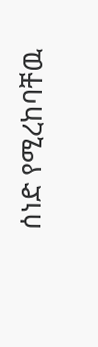ሰነድ የሚረከባቸዉ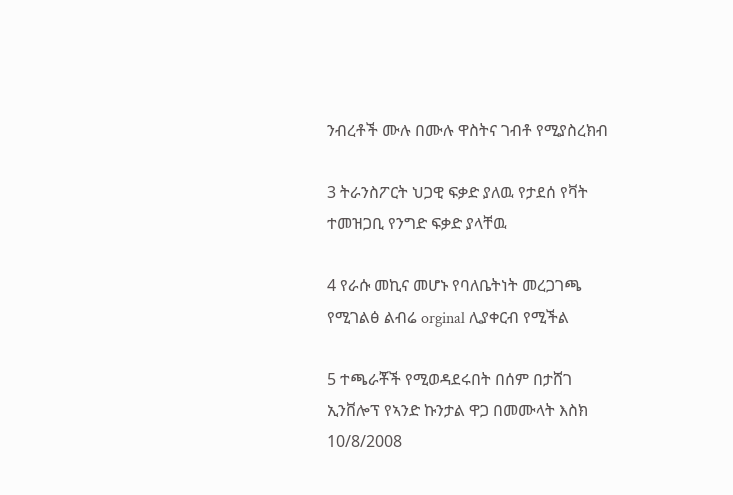ንብረቶች ሙሉ በሙሉ ዋስትና ገብቶ የሚያስረክብ

3 ትራንስፖርት ህጋዊ ፍቃድ ያለዉ የታደሰ የቫት ተመዝጋቢ የንግድ ፍቃድ ያላቸዉ

4 የራሱ መኪና መሆኑ የባለቤትነት መረጋገጫ የሚገልፅ ልብሬ orginal ሊያቀርብ የሚችል

5 ተጫራቾች የሚወዳደሩበት በሰም በታሸገ ኢንቨሎፕ የኣንድ ኩንታል ዋጋ በመሙላት እስክ 10/8/2008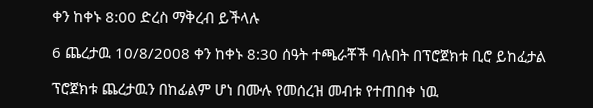ቀን ከቀኑ 8:00 ድረስ ማቅረብ ይችላሉ

6 ጨረታዉ 10/8/2008 ቀን ከቀኑ 8:30 ሰዓት ተጫራቾች ባሉበት በፕሮጀክቱ ቢሮ ይከፈታል

ፕሮጀክቱ ጨረታዉን በከፊልም ሆነ በሙሉ የመሰረዝ መብቱ የተጠበቀ ነዉ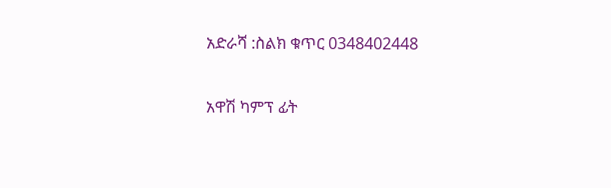አድራሻ :ስልክ ቁጥር 0348402448

አዋሽ ካምፕ ፊት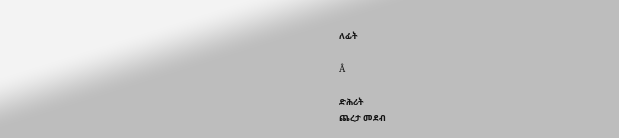ለፊት

Â

ድሕሪት
ጨረታ መደብ